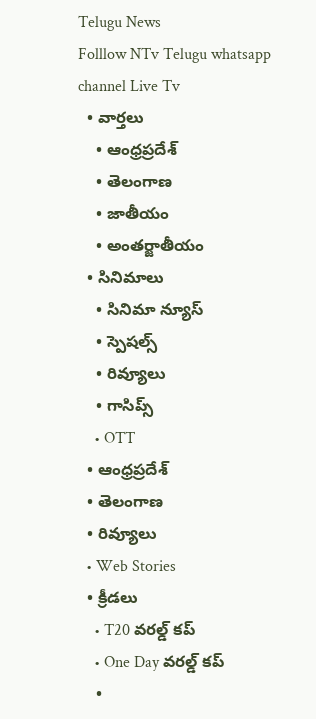Telugu News
Folllow NTv Telugu whatsapp channel Live Tv
  • వార్తలు
    • ఆంధ్రప్రదేశ్
    • తెలంగాణ
    • జాతీయం
    • అంతర్జాతీయం
  • సినిమాలు
    • సినిమా న్యూస్
    • స్పెషల్స్
    • రివ్యూలు
    • గాసిప్స్
    • OTT
  • ఆంధ్రప్రదేశ్
  • తెలంగాణ
  • రివ్యూలు
  • Web Stories
  • క్రీడలు
    • T20 వరల్డ్ కప్
    • One Day వరల్డ్ కప్
    •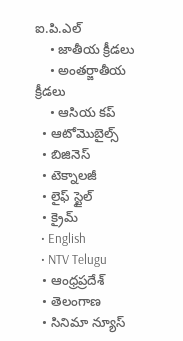ఐ.పి.ఎల్
    • జాతీయ క్రీడలు
    • అంతర్జాతీయ క్రీడలు
    • ఆసియ కప్
  • ఆటోమొబైల్స్
  • బిజినెస్‌
  • టెక్నాలజీ
  • లైఫ్ స్టైల్
  • క్రైమ్
  • English
  • NTV Telugu
  • ఆంధ్రప్రదేశ్
  • తెలంగాణ
  • సినిమా న్యూస్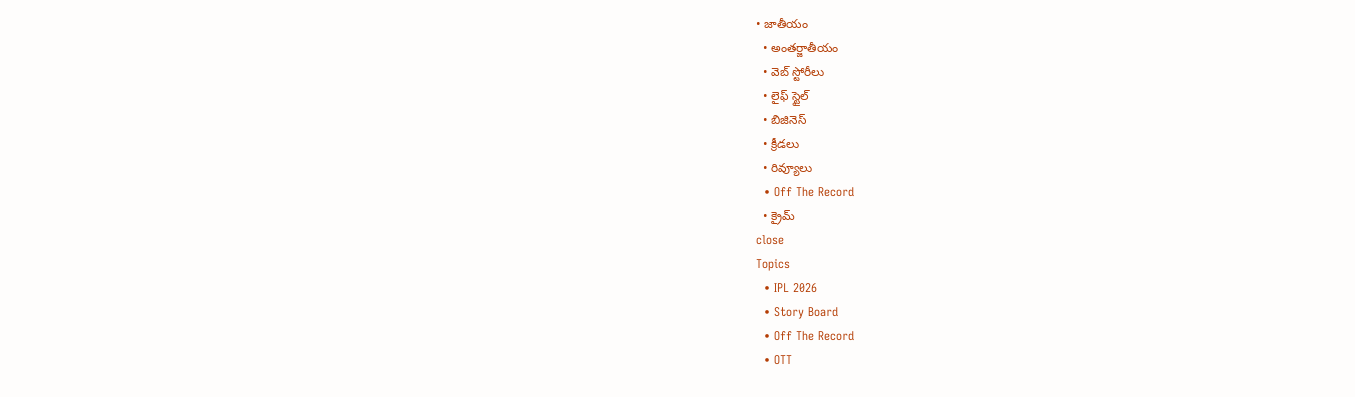• జాతీయం
  • అంతర్జాతీయం
  • వెబ్ స్టోరీలు
  • లైఫ్ స్టైల్
  • బిజినెస్‌
  • క్రీడలు
  • రివ్యూలు
  • Off The Record
  • క్రైమ్
close
Topics
  • IPL 2026
  • Story Board
  • Off The Record
  • OTT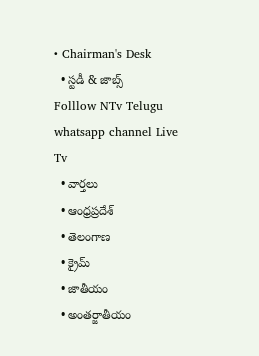• Chairman's Desk
  • స్టడీ & జాబ్స్
Folllow NTv Telugu whatsapp channel Live Tv
  • వార్తలు
  • ఆంధ్రప్రదేశ్
  • తెలంగాణ
  • క్రైమ్
  • జాతీయం
  • అంతర్జాతీయం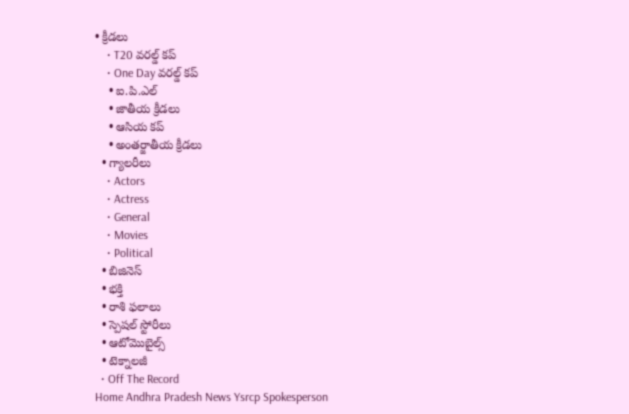• క్రీడలు
    • T20 వరల్డ్ కప్
    • One Day వరల్డ్ కప్
    • ఐ.పి.ఎల్
    • జాతీయ క్రీడలు
    • ఆసియ కప్
    • అంతర్జాతీయ క్రీడలు
  • గ్యాలరీలు
    • Actors
    • Actress
    • General
    • Movies
    • Political
  • బిజినెస్‌
  • భక్తి
  • రాశి ఫలాలు
  • స్పెషల్‌ స్టోరీలు
  • ఆటోమొబైల్స్
  • టెక్నాలజీ
  • Off The Record
Home Andhra Pradesh News Ysrcp Spokesperson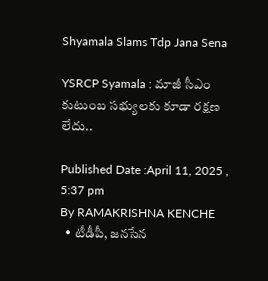Shyamala Slams Tdp Jana Sena

YSRCP Syamala : మాజీ సీఎం కుటుంబ సభ్యులకు కూడా రక్షణ లేదు..

Published Date :April 11, 2025 , 5:37 pm
By RAMAKRISHNA KENCHE
  • టీడీపీ, జనసేన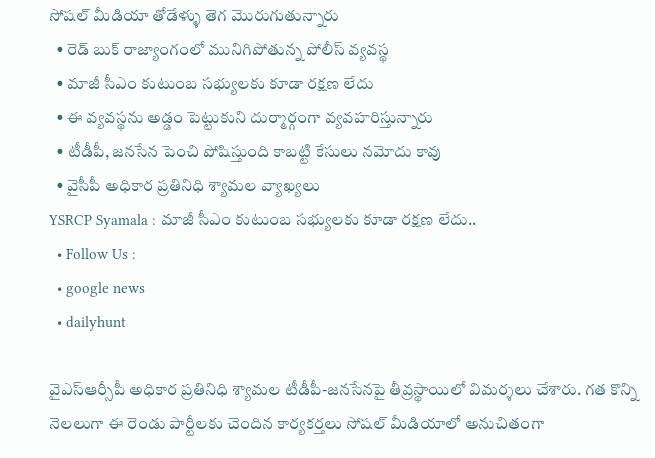సోషల్ మీడియా తోడేళ్ళు తెగ మొరుగుతున్నారు
  • రెడ్ బుక్ రాజ్యాంగంలో మునిగిపోతున్న పోలీస్ వ్యవస్థ
  • మాజీ సీఎం కుటుంబ సభ్యులకు కూడా రక్షణ లేదు
  • ఈ వ్యవస్థను అడ్డం పెట్టుకుని దుర్మార్గంగా వ్యవహరిస్తున్నారు
  • టీడీపీ, జనసేన పెంచి పోషిస్తుంది కాబట్టి కేసులు నమోదు కావు
  • వైసీపీ అధికార ప్రతినిధి శ్యామల వ్యాఖ్యలు
YSRCP Syamala : మాజీ సీఎం కుటుంబ సభ్యులకు కూడా రక్షణ లేదు..
  • Follow Us :
  • google news
  • dailyhunt

వైఎస్ఆర్సీపీ అధికార ప్రతినిధి శ్యామల టీడీపీ-జనసేనపై తీవ్రస్థాయిలో విమర్శలు చేశారు. గత కొన్ని నెలలుగా ఈ రెండు పార్టీలకు చెందిన కార్యకర్తలు సోషల్ మీడియాలో అనుచితంగా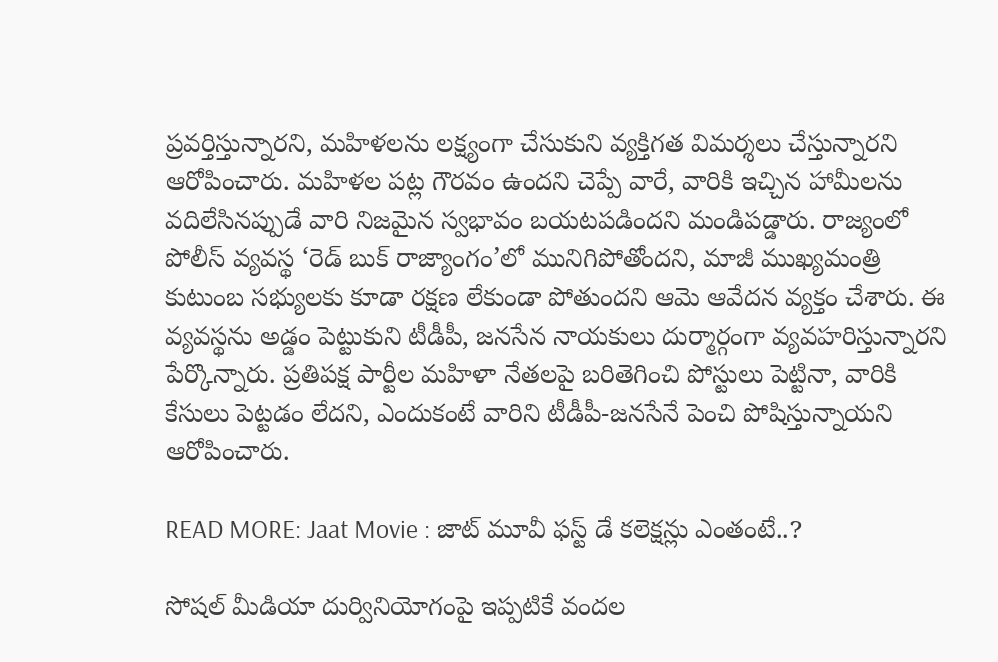ప్రవర్తిస్తున్నారని, మహిళలను లక్ష్యంగా చేసుకుని వ్యక్తిగత విమర్శలు చేస్తున్నారని ఆరోపించారు. మహిళల పట్ల గౌరవం ఉందని చెప్పే వారే, వారికి ఇచ్చిన హామీలను వదిలేసినప్పుడే వారి నిజమైన స్వభావం బయటపడిందని మండిపడ్డారు. రాజ్యంలో పోలీస్ వ్యవస్థ ‘రెడ్ బుక్ రాజ్యాంగం’లో మునిగిపోతోందని, మాజీ ముఖ్యమంత్రి కుటుంబ సభ్యులకు కూడా రక్షణ లేకుండా పోతుందని ఆమె ఆవేదన వ్యక్తం చేశారు. ఈ వ్యవస్థను అడ్డం పెట్టుకుని టీడీపీ, జనసేన నాయకులు దుర్మార్గంగా వ్యవహరిస్తున్నారని పేర్కొన్నారు. ప్రతిపక్ష పార్టీల మహిళా నేతలపై బరితెగించి పోస్టులు పెట్టినా, వారికి కేసులు పెట్టడం లేదని, ఎందుకంటే వారిని టీడీపీ-జనసేనే పెంచి పోషిస్తున్నాయని ఆరోపించారు.

READ MORE: Jaat Movie : జాట్ మూవీ ఫస్ట్ డే కలెక్షన్లు ఎంతంటే..?

సోషల్ మీడియా దుర్వినియోగంపై ఇప్పటికే వందల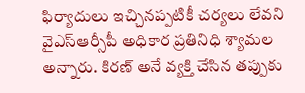ఫిర్యాదులు ఇచ్చినప్పటికీ చర్యలు లేవని వైఎస్ఆర్సీపీ అధికార ప్రతినిధి శ్యామల అన్నారు. కిరణ్ అనే వ్యక్తి చేసిన తప్పుకు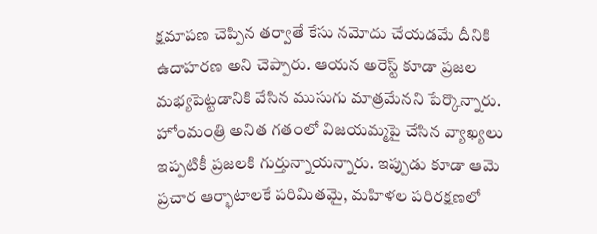క్షమాపణ చెప్పిన తర్వాతే కేసు నమోదు చేయడమే దీనికి ఉదాహరణ అని చెప్పారు. ఆయన అరెస్ట్ కూడా ప్రజల మభ్యపెట్టడానికి వేసిన ముసుగు మాత్రమేనని పేర్కొన్నారు. హోంమంత్రి అనిత గతంలో విజయమ్మపై చేసిన వ్యాఖ్యలు ఇప్పటికీ ప్రజలకి గుర్తున్నాయన్నారు. ఇప్పుడు కూడా ఆమె ప్రచార ఆర్భాటాలకే పరిమితమై, మహిళల పరిరక్షణలో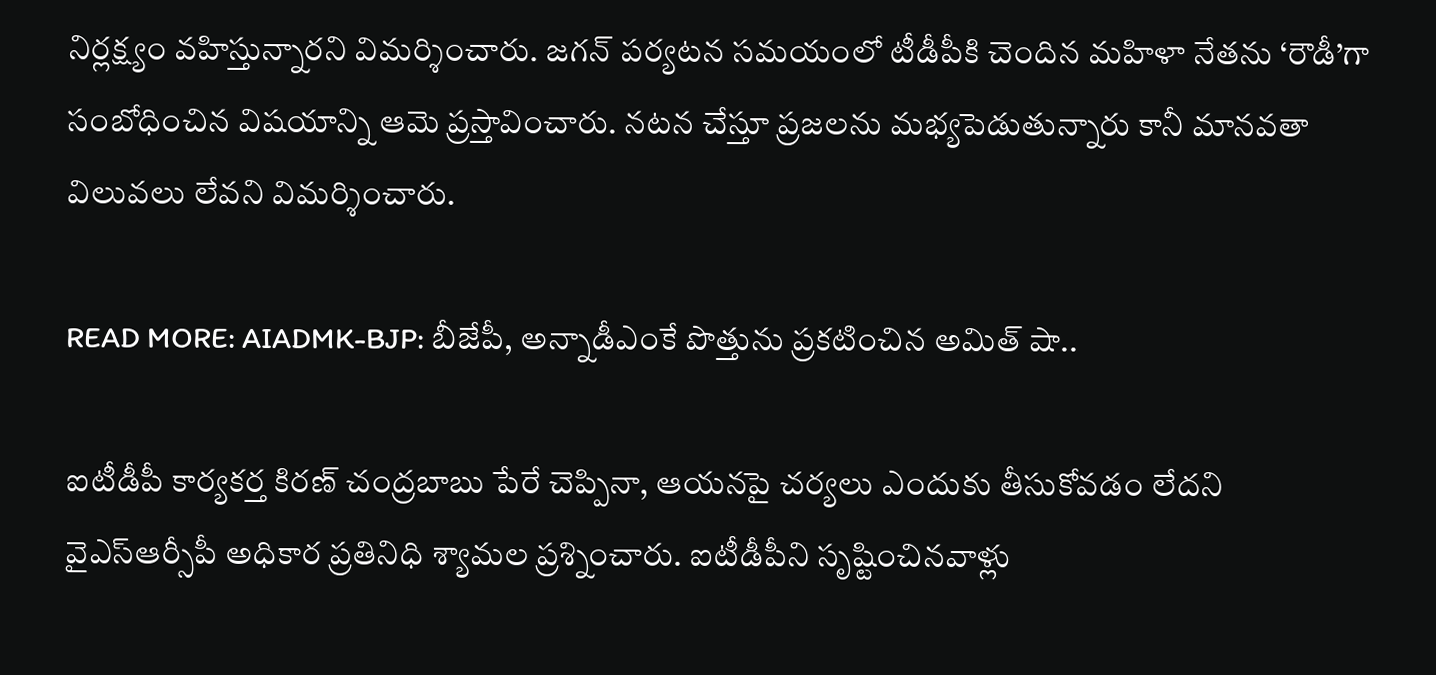నిర్లక్ష్యం వహిస్తున్నారని విమర్శించారు. జగన్ పర్యటన సమయంలో టీడీపీకి చెందిన మహిళా నేతను ‘రౌడీ’గా సంబోధించిన విషయాన్ని ఆమె ప్రస్తావించారు. నటన చేస్తూ ప్రజలను మభ్యపెడుతున్నారు కానీ మానవతా విలువలు లేవని విమర్శించారు.

READ MORE: AIADMK-BJP: బీజేపీ, అన్నాడీఎంకే పొత్తును ప్రకటించిన అమిత్ షా..

ఐటీడీపీ కార్యకర్త కిరణ్ చంద్రబాబు పేరే చెప్పినా, ఆయనపై చర్యలు ఎందుకు తీసుకోవడం లేదని వైఎస్ఆర్సీపీ అధికార ప్రతినిధి శ్యామల ప్రశ్నించారు. ఐటీడీపీని సృష్టించినవాళ్లు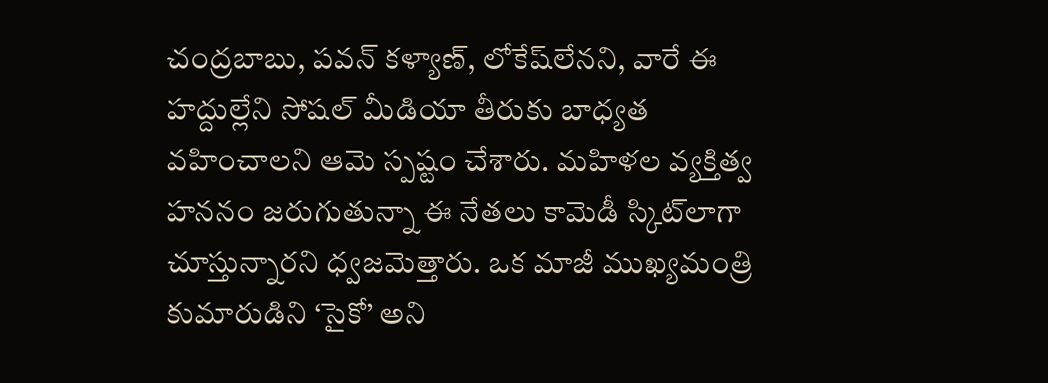చంద్రబాబు, పవన్ కళ్యాణ్, లోకేష్‌లేనని, వారే ఈ హద్దుల్లేని సోషల్ మీడియా తీరుకు బాధ్యత వహించాలని ఆమె స్పష్టం చేశారు. మహిళల వ్యక్తిత్వ హననం జరుగుతున్నా ఈ నేతలు కామెడీ స్కిట్‌లాగా చూస్తున్నారని ధ్వజమెత్తారు. ఒక మాజీ ముఖ్యమంత్రి కుమారుడిని ‘సైకో’ అని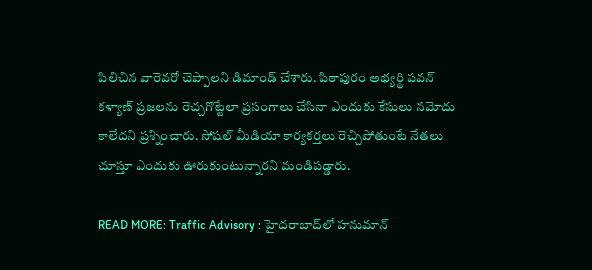పిలిచిన వారెవరో చెప్పాలని డిమాండ్ చేశారు. పిఠాపురం అభ్యర్థి పవన్ కళ్యాణ్ ప్రజలను రెచ్చగొట్టేలా ప్రసంగాలు చేసినా ఎందుకు కేసులు నమోదు కాలేదని ప్రశ్నించారు. సోషల్ మీడియా కార్యకర్తలు రెచ్చిపోతుంటే నేతలు చూస్తూ ఎందుకు ఊరుకుంటున్నారని మండిపడ్డారు.

READ MORE: Traffic Advisory : హైదరాబాద్‌లో హనుమాన్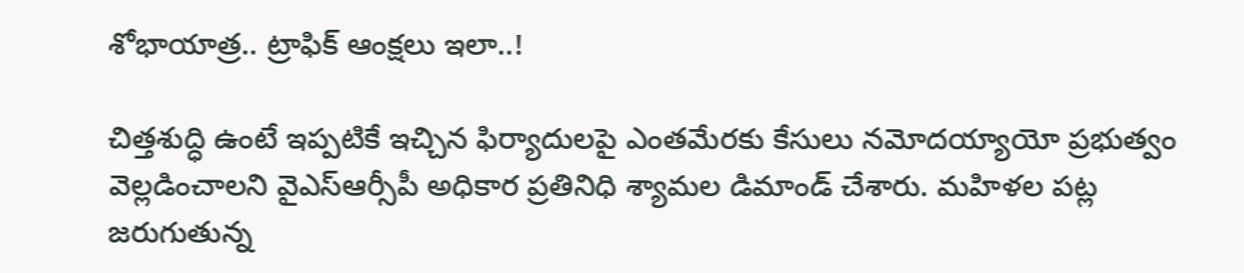శోభాయాత్ర.. ట్రాఫిక్ ఆంక్షలు ఇలా..!

చిత్తశుద్ధి ఉంటే ఇప్పటికే ఇచ్చిన ఫిర్యాదులపై ఎంతమేరకు కేసులు నమోదయ్యాయో ప్రభుత్వం వెల్లడించాలని వైఎస్ఆర్సీపీ అధికార ప్రతినిధి శ్యామల డిమాండ్ చేశారు. మహిళల పట్ల జరుగుతున్న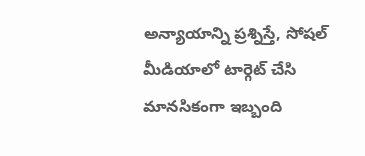అన్యాయాన్ని ప్రశ్నిస్తే, సోషల్ మీడియాలో టార్గెట్ చేసి మానసికంగా ఇబ్బంది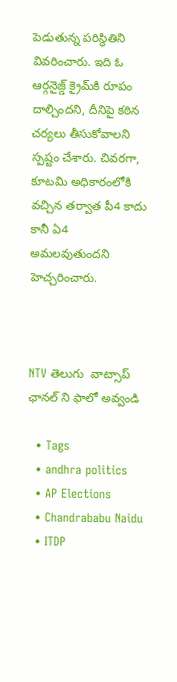పెడుతున్న పరిస్థితిని వివరించారు. ఇది ఓ ఆర్గనైజ్డ్ క్రైమ్‌కి రూపం దాల్చిందని, దీనిపై కఠిన చర్యలు తీసుకోవాలని స్పష్టం చేశారు. చివరగా, కూటమి అధికారంలోకి వచ్చిన తర్వాత పీ4 కాదు కానీ ఏ4 అమలవుతుందని హెచ్చరించారు.



NTV తెలుగు  వాట్సాప్ ఛానల్ ని ఫాలో అవ్వండి

  • Tags
  • andhra politics
  • AP Elections
  • Chandrababu Naidu
  • ITDP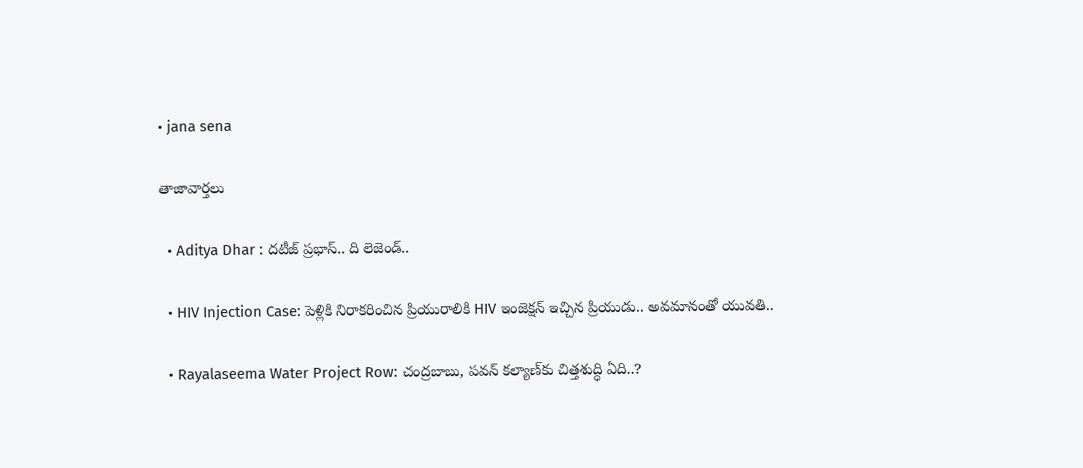• jana sena

తాజావార్తలు

  • Aditya Dhar : దటీజ్ ప్రభాస్.. ది లెజెండ్..

  • HIV Injection Case: పెళ్లికి నిరాకరించిన ప్రియురాలికి HIV ఇంజెక్షన్‌ ఇచ్చిన ప్రియుడు.. అవమానంతో యువతి..

  • Rayalaseema Water Project Row: చంద్రబాబు, పవన్‌ కల్యాణ్‌కు చిత్తశుద్ధి ఏది..?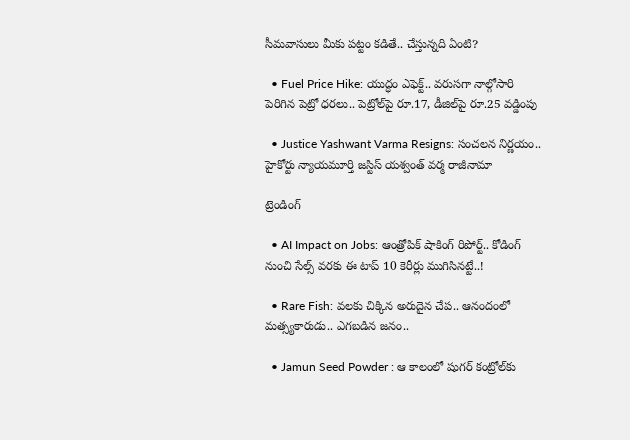సీమవాసులు మీకు పట్టం కడితే.. చేస్తున్నది ఏంటి?

  • Fuel Price Hike: యుద్ధం ఎఫెక్ట్.. వరుసగా నాల్గోసారి పెరిగిన పెట్రో ధరలు.. పెట్రోల్‌పై రూ.17, డీజిల్‌పై రూ.25 వడ్డింపు

  • Justice Yashwant Varma Resigns: సంచలన నిర్ణయం.. హైకోర్టు న్యాయమూర్తి జస్టిస్ యశ్వంత్ వర్మ రాజీనామా

ట్రెండింగ్‌

  • AI Impact on Jobs: ఆంత్రోపిక్ షాకింగ్ రిపోర్ట్.. కోడింగ్ నుంచి సేల్స్ వరకు ఈ టాప్ 10 కెరీర్లు ముగిసినట్టే..!

  • Rare Fish: వలకు చిక్కిన అరుదైన చేప.. ఆనందంలో మత్స్యకారుడు.. ఎగబడిన జనం..

  • Jamun Seed Powder : ఆ కాలంలో షుగర్‌ కంట్రోల్‌కు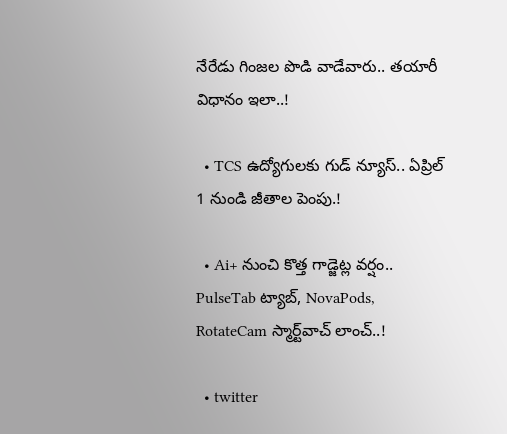నేరేడు గింజల పొడి వాడేవారు.. తయారీ విధానం ఇలా..!

  • TCS ఉద్యోగులకు గుడ్ న్యూస్.. ఏప్రిల్ 1 నుండి జీతాల పెంపు.!

  • Ai+ నుంచి కొత్త గాడ్జెట్ల వర్షం.. PulseTab ట్యాబ్, NovaPods, RotateCam స్మార్ట్‌వాచ్ లాంచ్..!

  • twitter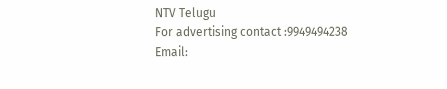NTV Telugu
For advertising contact :9949494238
Email: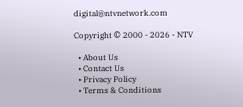digital@ntvnetwork.com

Copyright © 2000 - 2026 - NTV

  • About Us
  • Contact Us
  • Privacy Policy
  • Terms & Conditions